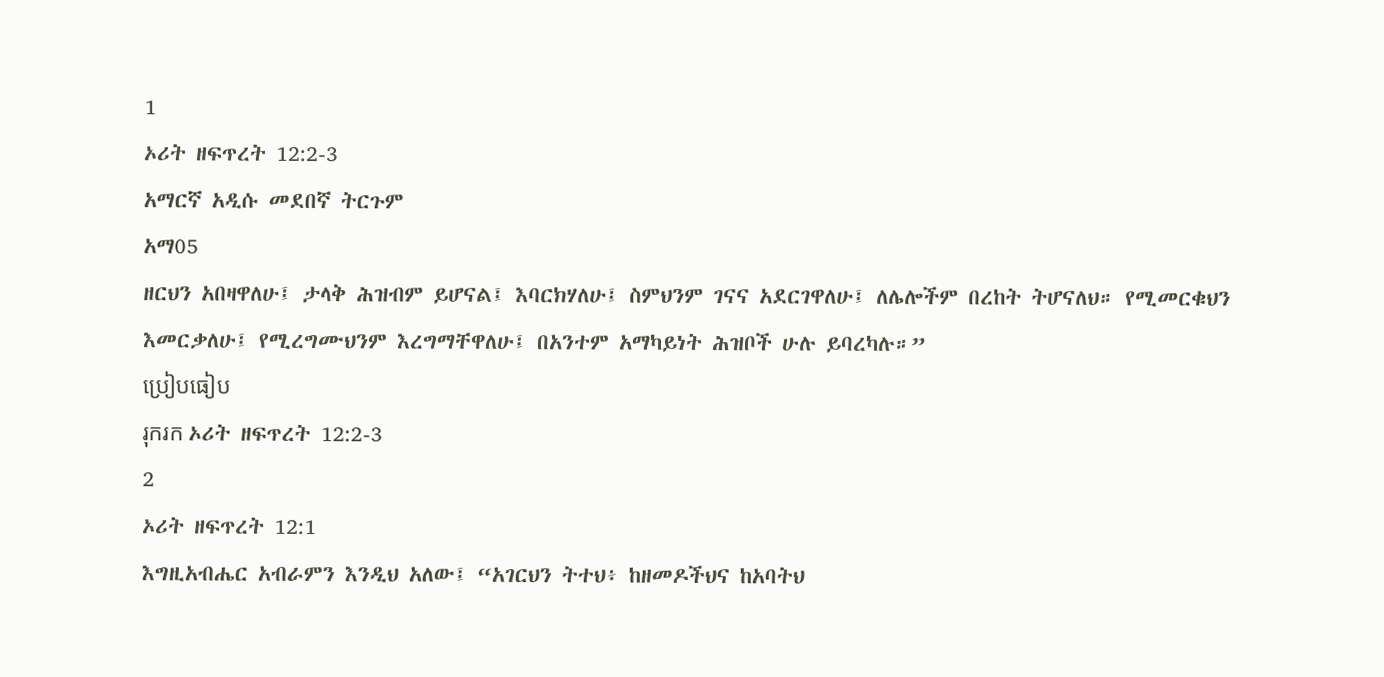1
ኦሪት ዘፍጥረት 12:2-3
አማርኛ አዲሱ መደበኛ ትርጉም
አማ05
ዘርህን አበዛዋለሁ፤ ታላቅ ሕዝብም ይሆናል፤ እባርክሃለሁ፤ ስምህንም ገናና አደርገዋለሁ፤ ለሌሎችም በረከት ትሆናለህ። የሚመርቁህን እመርቃለሁ፤ የሚረግሙህንም እረግማቸዋለሁ፤ በአንተም አማካይነት ሕዝቦች ሁሉ ይባረካሉ።”
ប្រៀបធៀប
រុករក ኦሪት ዘፍጥረት 12:2-3
2
ኦሪት ዘፍጥረት 12:1
እግዚአብሔር አብራምን እንዲህ አለው፤ “አገርህን ትተህ፥ ከዘመዶችህና ከአባትህ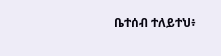ቤተሰብ ተለይተህ፥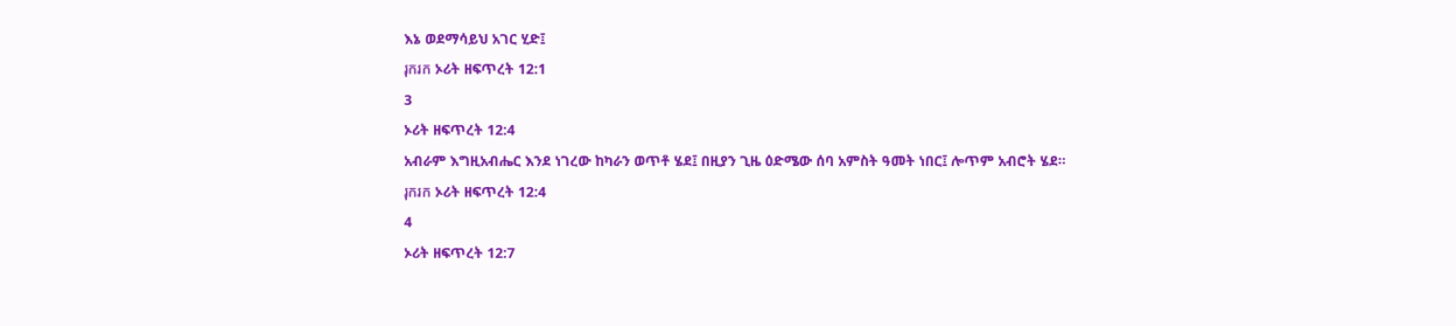እኔ ወደማሳይህ አገር ሂድ፤
រុករក ኦሪት ዘፍጥረት 12:1
3
ኦሪት ዘፍጥረት 12:4
አብራም እግዚአብሔር እንደ ነገረው ከካራን ወጥቶ ሄደ፤ በዚያን ጊዜ ዕድሜው ሰባ አምስት ዓመት ነበር፤ ሎጥም አብሮት ሄደ።
រុករក ኦሪት ዘፍጥረት 12:4
4
ኦሪት ዘፍጥረት 12:7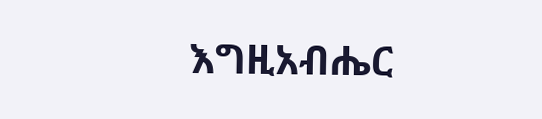እግዚአብሔር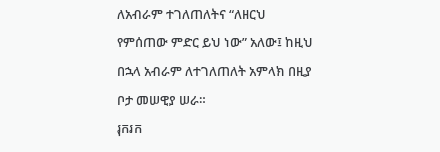ለአብራም ተገለጠለትና “ለዘርህ የምሰጠው ምድር ይህ ነው” አለው፤ ከዚህ በኋላ አብራም ለተገለጠለት አምላክ በዚያ ቦታ መሠዊያ ሠራ።
រុករក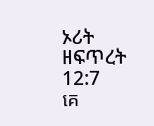ኦሪት ዘፍጥረት 12:7
គេ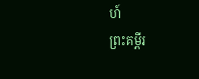ហ៍
ព្រះគម្ពីរ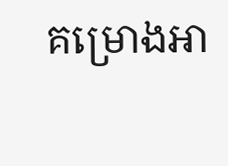គម្រោងអា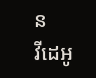ន
វីដេអូ